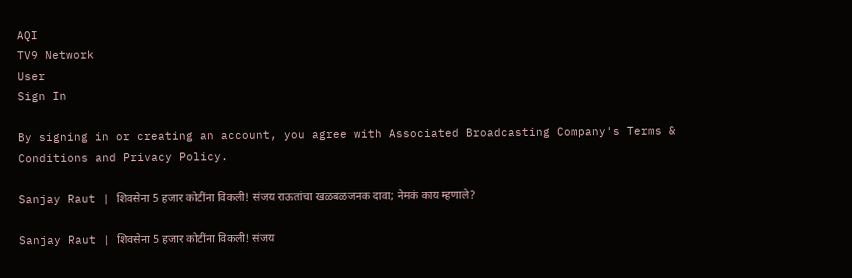AQI
TV9 Network
User
Sign In

By signing in or creating an account, you agree with Associated Broadcasting Company's Terms & Conditions and Privacy Policy.

Sanjay Raut | शिवसेना 5 हजार कोटींना विकली! संजय राऊतांचा खळबळजनक दावा; नेमकं काय म्हणाले?

Sanjay Raut | शिवसेना 5 हजार कोटींना विकली! संजय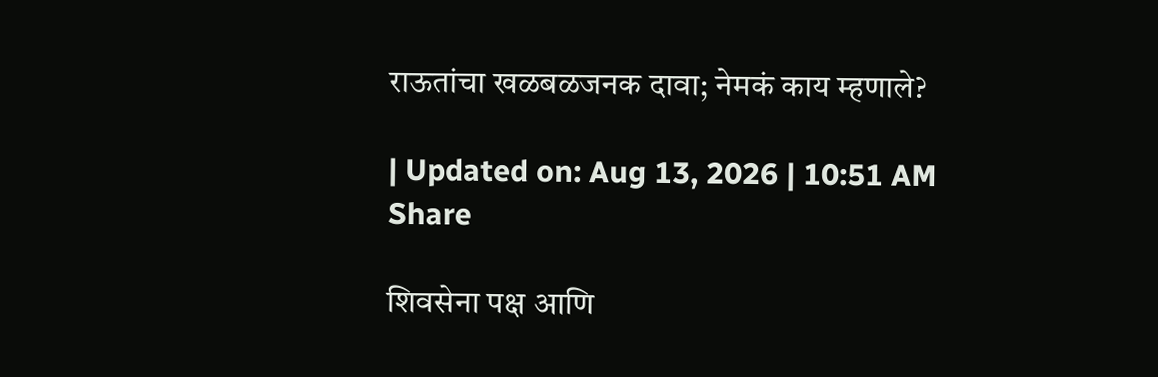राऊतांचा खळबळजनक दावा; नेमकं काय म्हणाले?

| Updated on: Aug 13, 2026 | 10:51 AM
Share

शिवसेना पक्ष आणि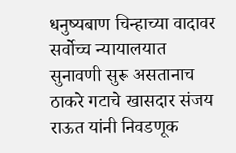धनुष्यबाण चिन्हाच्या वादावर सर्वोच्च न्यायालयात सुनावणी सुरू असतानाच ठाकरे गटाचे खासदार संजय राऊत यांनी निवडणूक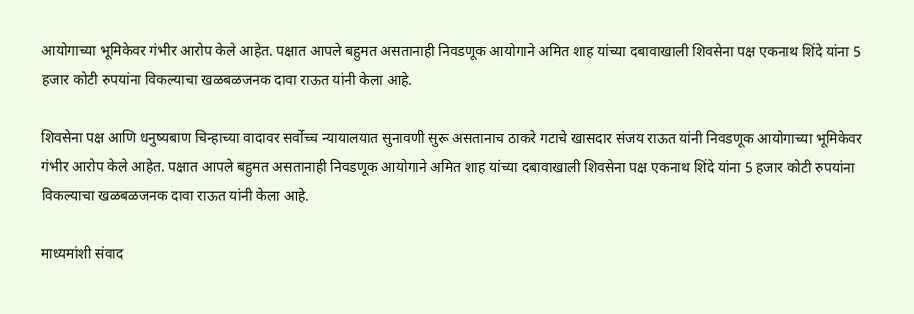आयोगाच्या भूमिकेवर गंभीर आरोप केले आहेत. पक्षात आपले बहुमत असतानाही निवडणूक आयोगाने अमित शाह यांच्या दबावाखाली शिवसेना पक्ष एकनाथ शिंदे यांना 5 हजार कोटी रुपयांना विकल्याचा खळबळजनक दावा राऊत यांनी केला आहे.

शिवसेना पक्ष आणि धनुष्यबाण चिन्हाच्या वादावर सर्वोच्च न्यायालयात सुनावणी सुरू असतानाच ठाकरे गटाचे खासदार संजय राऊत यांनी निवडणूक आयोगाच्या भूमिकेवर गंभीर आरोप केले आहेत. पक्षात आपले बहुमत असतानाही निवडणूक आयोगाने अमित शाह यांच्या दबावाखाली शिवसेना पक्ष एकनाथ शिंदे यांना 5 हजार कोटी रुपयांना विकल्याचा खळबळजनक दावा राऊत यांनी केला आहे.

माध्यमांशी संवाद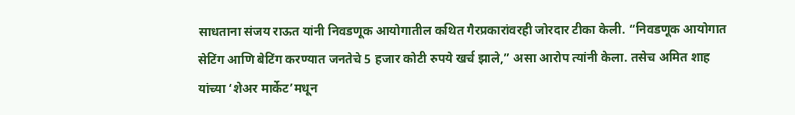साधताना संजय राऊत यांनी निवडणूक आयोगातील कथित गैरप्रकारांवरही जोरदार टीका केली. “निवडणूक आयोगात सेटिंग आणि बेटिंग करण्यात जनतेचे 5 हजार कोटी रुपये खर्च झाले,” असा आरोप त्यांनी केला. तसेच अमित शाह यांच्या ‘शेअर मार्केट’मधून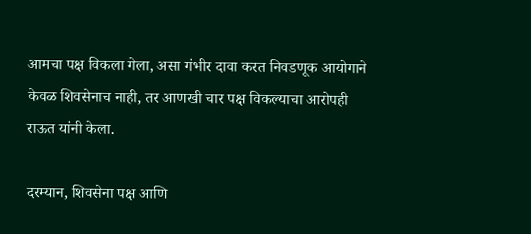आमचा पक्ष विकला गेला, असा गंभीर दावा करत निवडणूक आयोगाने केवळ शिवसेनाच नाही, तर आणखी चार पक्ष विकल्याचा आरोपही राऊत यांनी केला.

दरम्यान, शिवसेना पक्ष आणि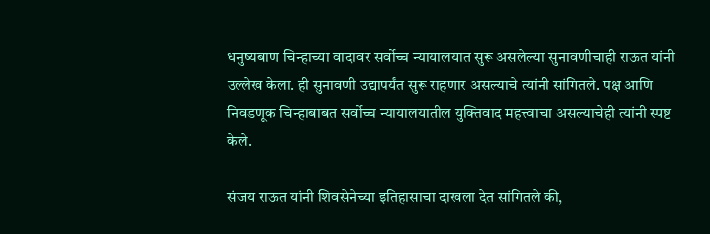धनुष्यबाण चिन्हाच्या वादावर सर्वोच्च न्यायालयात सुरू असलेल्या सुनावणीचाही राऊत यांनी उल्लेख केला. ही सुनावणी उद्यापर्यंत सुरू राहणार असल्याचे त्यांनी सांगितले. पक्ष आणि निवडणूक चिन्हाबाबत सर्वोच्च न्यायालयातील युक्तिवाद महत्त्वाचा असल्याचेही त्यांनी स्पष्ट केले.

संजय राऊत यांनी शिवसेनेच्या इतिहासाचा दाखला देत सांगितले की,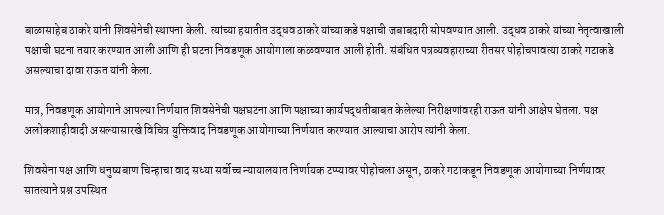बाळासाहेब ठाकरे यांनी शिवसेनेची स्थापना केली. त्यांच्या हयातीत उद्धव ठाकरे यांच्याकडे पक्षाची जबाबदारी सोपवण्यात आली. उद्धव ठाकरे यांच्या नेतृत्वाखाली पक्षाची घटना तयार करण्यात आली आणि ही घटना निवडणूक आयोगाला कळवण्यात आली होती. संबंधित पत्रव्यवहाराच्या रीतसर पोहोचपावत्या ठाकरे गटाकडे असल्याचा दावा राऊत यांनी केला.

मात्र, निवडणूक आयोगाने आपल्या निर्णयात शिवसेनेची पक्षघटना आणि पक्षाच्या कार्यपद्धतीबाबत केलेल्या निरीक्षणांवरही राऊत यांनी आक्षेप घेतला. पक्ष अलोकशाहीवादी असल्यासारखे विचित्र युक्तिवाद निवडणूक आयोगाच्या निर्णयात करण्यात आल्याचा आरोप त्यांनी केला.

शिवसेना पक्ष आणि धनुष्यबाण चिन्हाचा वाद सध्या सर्वोच्च न्यायालयात निर्णायक टप्प्यावर पोहोचला असून, ठाकरे गटाकडून निवडणूक आयोगाच्या निर्णयावर सातत्याने प्रश्न उपस्थित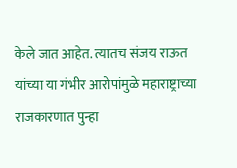केले जात आहेत. त्यातच संजय राऊत यांच्या या गंभीर आरोपांमुळे महाराष्ट्राच्या राजकारणात पुन्हा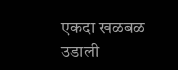एकदा खळबळ उडाली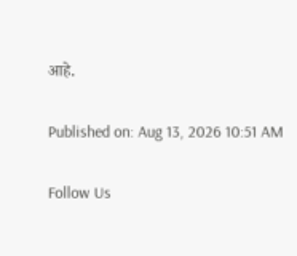आहे.

Published on: Aug 13, 2026 10:51 AM

Follow Us